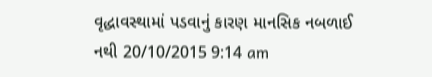વૃદ્ધાવસ્થામાં પડવાનું કારણ માનસિક નબળાઈ નથી 20/10/2015 9:14 am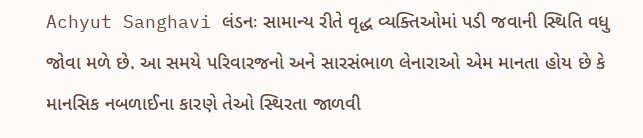Achyut Sanghavi લંડનઃ સામાન્ય રીતે વૃદ્ધ વ્યક્તિઓમાં પડી જવાની સ્થિતિ વધુ જોવા મળે છે. આ સમયે પરિવારજનો અને સારસંભાળ લેનારાઓ એમ માનતા હોય છે કે માનસિક નબળાઈના કારણે તેઓ સ્થિરતા જાળવી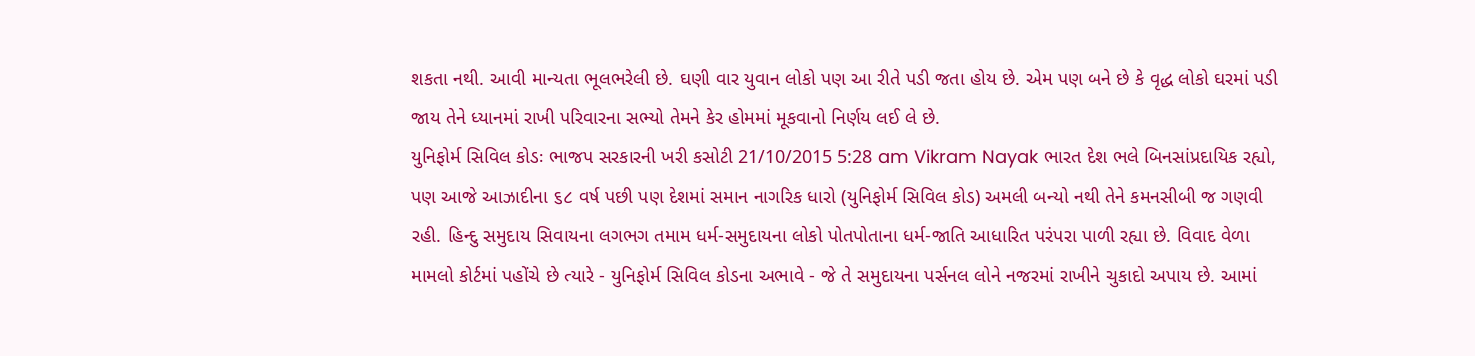શકતા નથી. આવી માન્યતા ભૂલભરેલી છે. ઘણી વાર યુવાન લોકો પણ આ રીતે પડી જતા હોય છે. એમ પણ બને છે કે વૃદ્ધ લોકો ઘરમાં પડી જાય તેને ધ્યાનમાં રાખી પરિવારના સભ્યો તેમને કેર હોમમાં મૂકવાનો નિર્ણય લઈ લે છે.
યુનિફોર્મ સિવિલ કોડઃ ભાજપ સરકારની ખરી કસોટી 21/10/2015 5:28 am Vikram Nayak ભારત દેશ ભલે બિનસાંપ્રદાયિક રહ્યો, પણ આજે આઝાદીના ૬૮ વર્ષ પછી પણ દેશમાં સમાન નાગરિક ધારો (યુનિફોર્મ સિવિલ કોડ) અમલી બન્યો નથી તેને કમનસીબી જ ગણવી રહી. હિન્દુ સમુદાય સિવાયના લગભગ તમામ ધર્મ-સમુદાયના લોકો પોતપોતાના ધર્મ-જાતિ આધારિત પરંપરા પાળી રહ્યા છે. વિવાદ વેળા મામલો કોર્ટમાં પહોંચે છે ત્યારે - યુનિફોર્મ સિવિલ કોડના અભાવે - જે તે સમુદાયના પર્સનલ લોને નજરમાં રાખીને ચુકાદો અપાય છે. આમાં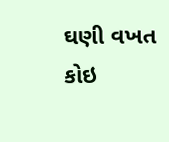ઘણી વખત કોઇ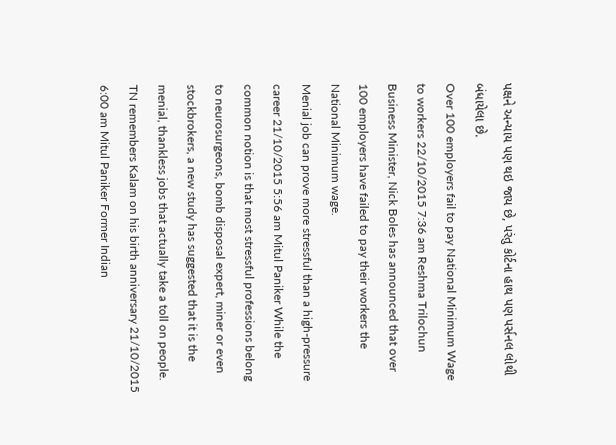પક્ષને અન્યાય પણ થઇ જાય છે, પરંતુ કોર્ટના હાથ પણ પર્સનલ લોથી બંધાયેલા છે.
Over 100 employers fail to pay National Minimum Wage to workers 22/10/2015 7:36 am Reshma Trilochun Business Minister, Nick Boles has announced that over 100 employers have failed to pay their workers the National Minimum wage.
Menial job can prove more stressful than a high-pressure career 21/10/2015 5:56 am Mitul Paniker While the common notion is that most stressful professions belong to neurosurgeons, bomb disposal expert, miner or even stockbrokers, a new study has suggested that it is the menial, thankless jobs that actually take a toll on people.
TN remembers Kalam on his birth anniversary 21/10/2015 6:00 am Mitul Paniker Former Indian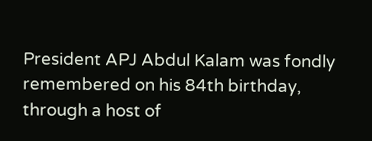President APJ Abdul Kalam was fondly remembered on his 84th birthday, through a host of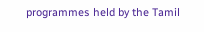programmes held by the Tamil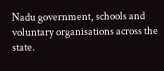Nadu government, schools and voluntary organisations across the state.